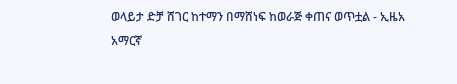ወላይታ ድቻ ሸገር ከተማን በማሸነፍ ከወራጅ ቀጠና ወጥቷል - ኢዜአ አማርኛ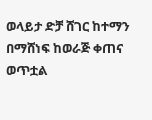ወላይታ ድቻ ሸገር ከተማን በማሸነፍ ከወራጅ ቀጠና ወጥቷል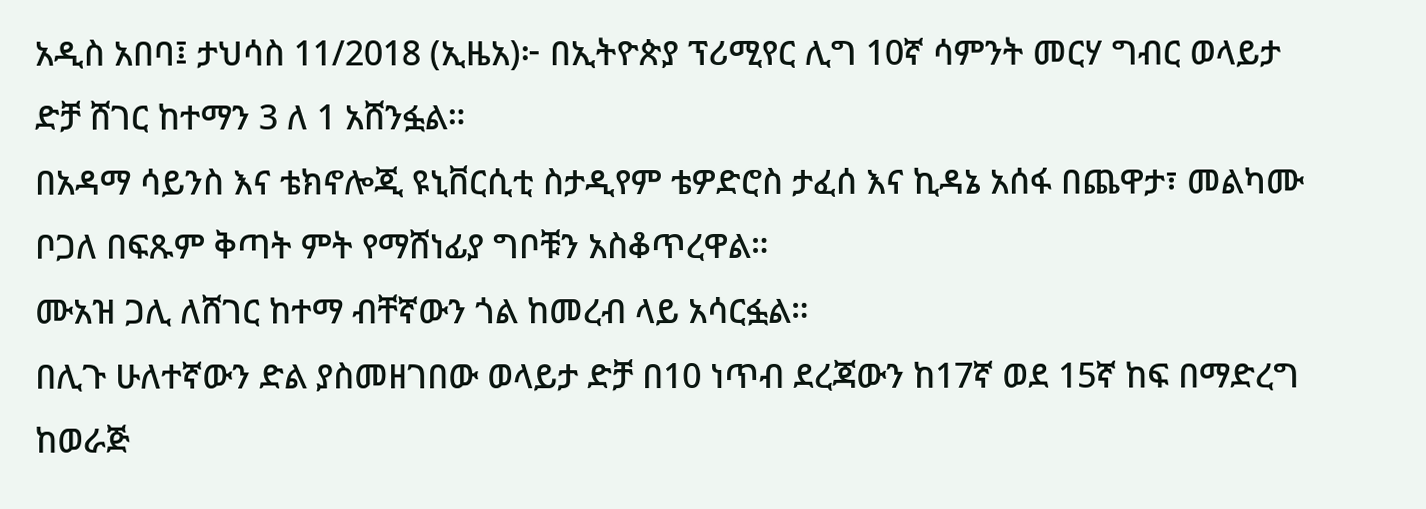አዲስ አበባ፤ ታህሳስ 11/2018 (ኢዜአ)፦ በኢትዮጵያ ፕሪሚየር ሊግ 10ኛ ሳምንት መርሃ ግብር ወላይታ ድቻ ሸገር ከተማን 3 ለ 1 አሸንፏል።
በአዳማ ሳይንስ እና ቴክኖሎጂ ዩኒቨርሲቲ ስታዲየም ቴዎድሮስ ታፈሰ እና ኪዳኔ አሰፋ በጨዋታ፣ መልካሙ ቦጋለ በፍጹም ቅጣት ምት የማሸነፊያ ግቦቹን አስቆጥረዋል።
ሙአዝ ጋሊ ለሸገር ከተማ ብቸኛውን ጎል ከመረብ ላይ አሳርፏል።
በሊጉ ሁለተኛውን ድል ያስመዘገበው ወላይታ ድቻ በ10 ነጥብ ደረጃውን ከ17ኛ ወደ 15ኛ ከፍ በማድረግ ከወራጅ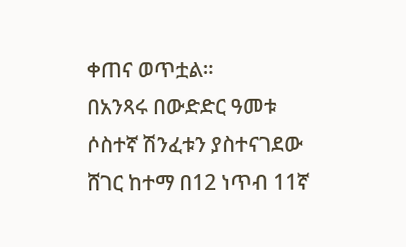ቀጠና ወጥቷል።
በአንጻሩ በውድድር ዓመቱ ሶስተኛ ሽንፈቱን ያስተናገደው ሸገር ከተማ በ12 ነጥብ 11ኛ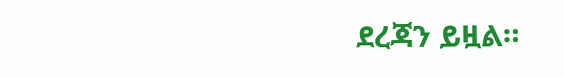ደረጃን ይዟል።